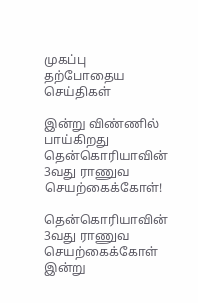முகப்பு
தற்போதைய செய்திகள்

இன்று விண்ணில் பாய்கிறது தென்கொரியாவின் 3வது ராணுவ செயற்கைக்கோள்!

தென்கொரியாவின் 3வது ராணுவ செயற்கைக்கோள் இன்று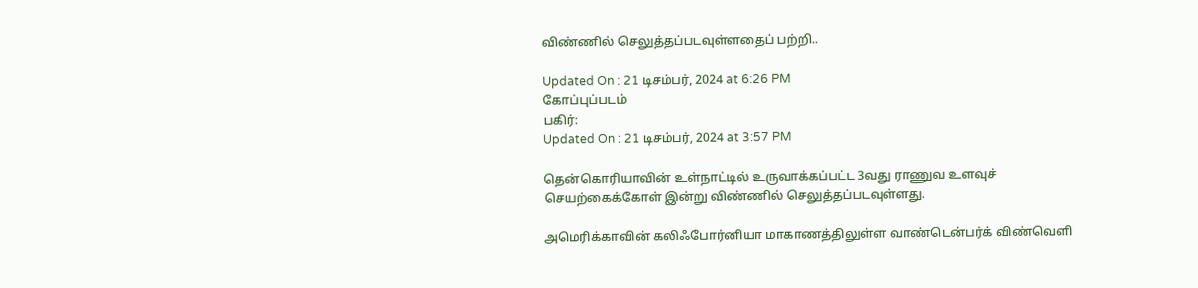விண்ணில் செலுத்தப்படவுள்ளதைப் பற்றி..

Updated On : 21 டிசம்பர், 2024 at 6:26 PM
கோப்புப்படம்
பகிர்:
Updated On : 21 டிசம்பர், 2024 at 3:57 PM

தென்கொரியாவின் உள்நாட்டில் உருவாக்கப்பட்ட 3வது ராணுவ உளவுச் செயற்கைக்கோள் இன்று விண்ணில் செலுத்தப்படவுள்ளது.

அமெரிக்காவின் கலிஃபோர்னியா மாகாணத்திலுள்ள வாண்டென்பர்க் விண்வெளி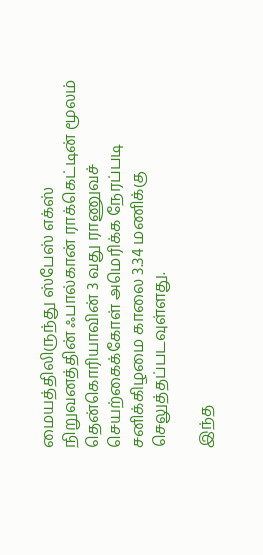மையத்திலிருந்து ஸ்பேஸ் எக்ஸ் நிறுவனத்தின் ஃபால்கான் ராக்கெட்டின் மூலம் தென்கொரியாவின் 3 வது ராணுவச் செயற்கைக்கோள் அமெரிக்க நேரப்படி சனிக்கிழமை காலை 3.34 மணிக்கு செலுத்தப்படவுள்ளது.

இந்த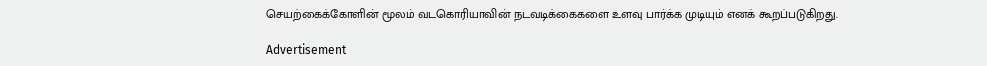செயற்கைக்கோளின் மூலம் வடகொரியாவின் நடவடிக்கைகளை உளவு பார்க்க முடியும் எனக் கூறப்படுகிறது.

Advertisement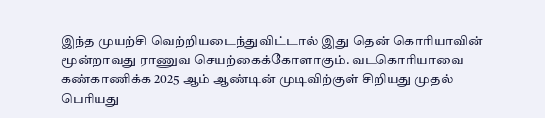இந்த முயற்சி வெற்றியடைந்துவிட்டால் இது தென் கொரியாவின் மூன்றாவது ராணுவ செயற்கைக்கோளாகும். வடகொரியாவை கண்காணிக்க 2025 ஆம் ஆண்டின் முடிவிற்குள் சிறியது முதல் பெரியது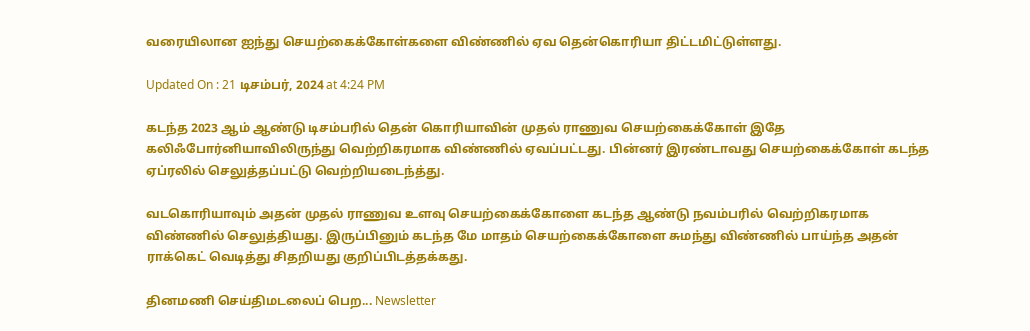வரையிலான ஐந்து செயற்கைக்கோள்களை விண்ணில் ஏவ தென்கொரியா திட்டமிட்டுள்ளது.

Updated On : 21 டிசம்பர், 2024 at 4:24 PM

கடந்த 2023 ஆம் ஆண்டு டிசம்பரில் தென் கொரியாவின் முதல் ராணுவ செயற்கைக்கோள் இதே கலிஃபோர்னியாவிலிருந்து வெற்றிகரமாக விண்ணில் ஏவப்பட்டது. பின்னர் இரண்டாவது செயற்கைக்கோள் கடந்த ஏப்ரலில் செலுத்தப்பட்டு வெற்றியடைந்த்து.

வடகொரியாவும் அதன் முதல் ராணுவ உளவு செயற்கைக்கோளை கடந்த ஆண்டு நவம்பரில் வெற்றிகரமாக விண்ணில் செலுத்தியது. இருப்பினும் கடந்த மே மாதம் செயற்கைக்கோளை சுமந்து விண்ணில் பாய்ந்த அதன் ராக்கெட் வெடித்து சிதறியது குறிப்பிடத்தக்கது.

தினமணி செய்திமடலைப் பெற... Newsletter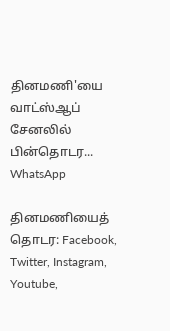தினமணி'யை வாட்ஸ்ஆப் சேனலில் பின்தொடர... WhatsApp

தினமணியைத் தொடர: Facebook, Twitter, Instagram, Youtube,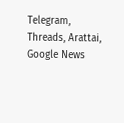Telegram, Threads, Arattai, Google News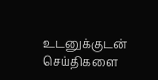உடனுக்குடன் செய்திகளை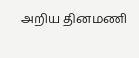அறிய தினமணி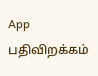App பதிவிறக்கம்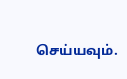செய்யவும்.